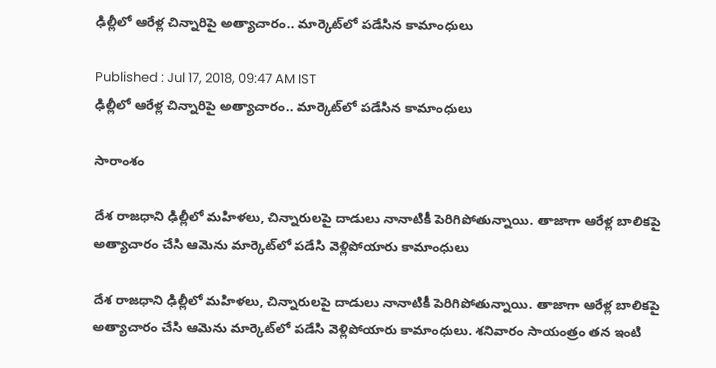ఢిల్లీలో ఆరేళ్ల చిన్నారిపై అత్యాచారం.. మార్కెట్‌లో పడేసిన కామాంధులు

Published : Jul 17, 2018, 09:47 AM IST
ఢిల్లీలో ఆరేళ్ల చిన్నారిపై అత్యాచారం.. మార్కెట్‌లో పడేసిన కామాంధులు

సారాంశం

దేశ రాజధాని ఢిల్లీలో మహిళలు, చిన్నారులపై దాడులు నానాటికీ పెరిగిపోతున్నాయి. తాజాగా ఆరేళ్ల బాలికపై అత్యాచారం చేసి ఆమెను మార్కెట్‌లో పడేసి వెళ్లిపోయారు కామాంధులు

దేశ రాజధాని ఢిల్లీలో మహిళలు, చిన్నారులపై దాడులు నానాటికీ పెరిగిపోతున్నాయి. తాజాగా ఆరేళ్ల బాలికపై అత్యాచారం చేసి ఆమెను మార్కెట్‌లో పడేసి వెళ్లిపోయారు కామాంధులు. శనివారం సాయంత్రం తన ఇంటి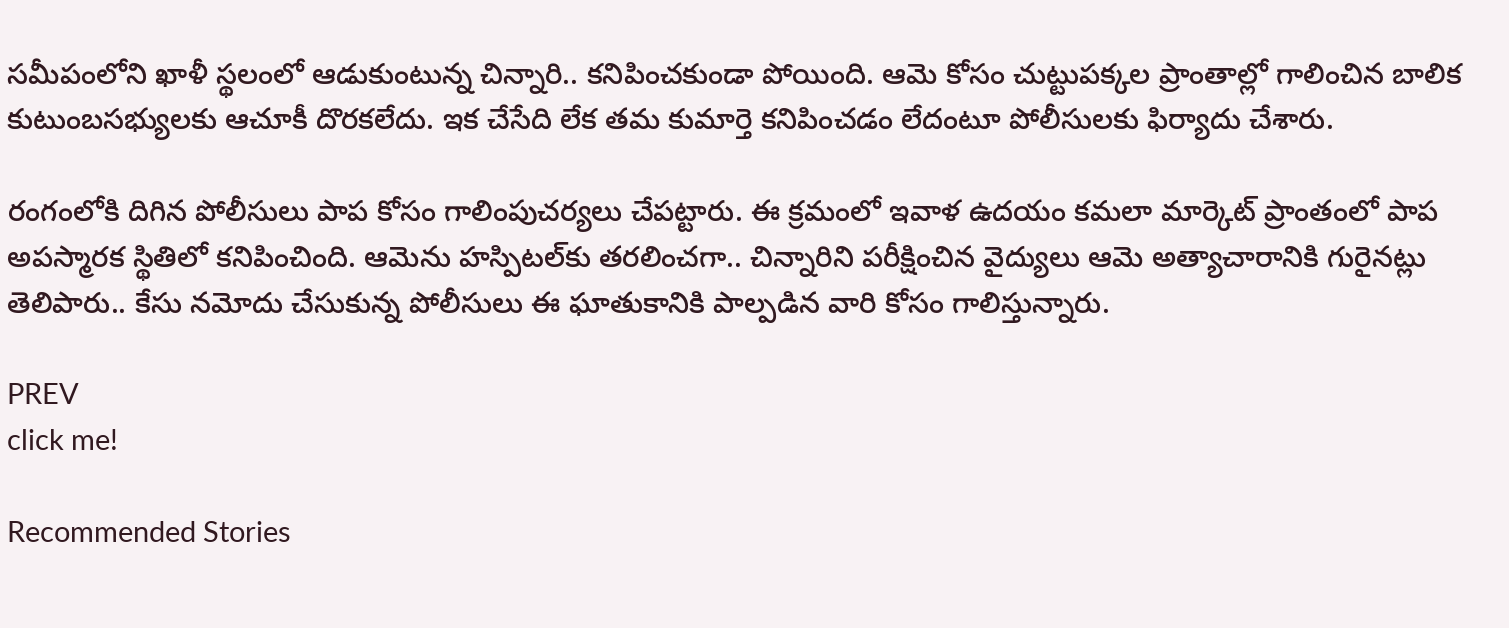సమీపంలోని ఖాళీ స్థలంలో ఆడుకుంటున్న చిన్నారి.. కనిపించకుండా పోయింది. ఆమె కోసం చుట్టుపక్కల ప్రాంతాల్లో గాలించిన బాలిక కుటుంబసభ్యులకు ఆచూకీ దొరకలేదు. ఇక చేసేది లేక తమ కుమార్తె కనిపించడం లేదంటూ పోలీసులకు ఫిర్యాదు చేశారు.

రంగంలోకి దిగిన పోలీసులు పాప కోసం గాలింపుచర్యలు చేపట్టారు. ఈ క్రమంలో ఇవాళ ఉదయం కమలా మార్కెట్ ప్రాంతంలో పాప అపస్మారక స్థితిలో కనిపించింది. ఆమెను హస్పిటల్‌కు తరలించగా.. చిన్నారిని పరీక్షించిన వైద్యులు ఆమె అత్యాచారానికి గురైనట్లు తెలిపారు.. కేసు నమోదు చేసుకున్న పోలీసులు ఈ ఘాతుకానికి పాల్పడిన వారి కోసం గాలిస్తున్నారు.

PREV
click me!

Recommended Stories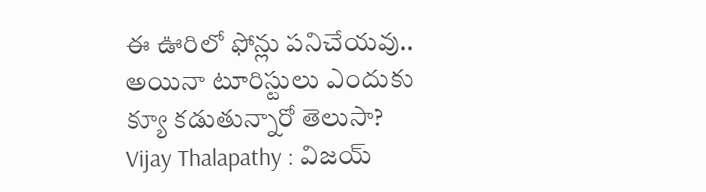ఈ ఊరిలో ఫోన్లు పనిచేయవు.. అయినా టూరిస్టులు ఎందుకు క్యూ కడుతున్నారో తెలుసా?
Vijay Thalapathy : విజయ్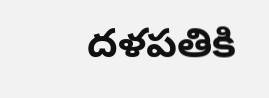దళపతికి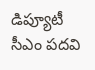డిప్యూటీ సీఎం పదవి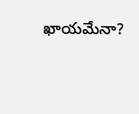ఖాయమేనా?